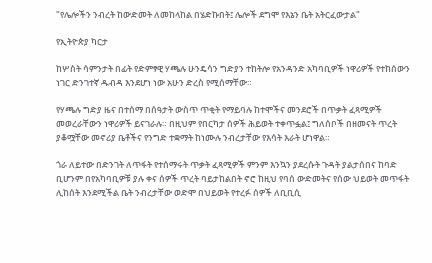"የሌሎችን ንብረት ከውድመት ለመከላከል በሄድኩበት፤ ሌሎች ደግሞ የእኔን ቤት አትርፈውታል"

የኢትዮጵያ ካርታ

ከሦስት ሳምንታት በፊት የድምፃዊ ሃጫሉ ሁንዴሳን ግድያን ተከትሎ የአንዳንድ አካባቢዎች ነዋሪዎች የተከሰውን ነገር ድንገተኛ ዱብዳ እንደሆነ ነው አሁን ድረስ የሚሰማቸው።

የሃጫሉ ግድያ ዜና በተሰማ በሰዓታት ውስጥ ጥቂት የማይባሉ ከተሞችና መንደሮች በጥቃት ፈጻሚዎች መወረራቸውን ነዋሪዎች ይናገራሉ። በዚህም የበርካታ ሰዎች ሕይወት ተቀጥፏል፤ ግለሰቦች በዘመናት ጥረት ያቆሟቸው መኖሪያ ቤቶችና የንግድ ተቋማት ከነሙሉ ንብረታቸው የእሳት እራት ሆነዋል።

ጎራ ለይተው በድንገት ለጥፋት የተሰማሩት ጥቃት ፈጻሚዎች ምንም እንኳን ያደረሱት ጉዳት ያልታሰበና ከባድ ቢሆንም በየአካባቢዎቹ ያሉ ቀና ሰዎች ጥረት ባይታከልበት ኖሮ ከዚህ የባሰ ውድመትና የሰው ህይወት መጥፋት ሊከሰት እንደሚችል ቤት ንብረታቸው ወድሞ በህይወት የተረፉ ሰዎች ለቢቢሲ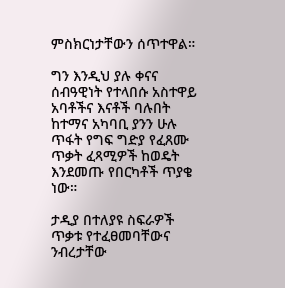ምስክርነታቸውን ሰጥተዋል።

ግን እንዲህ ያሉ ቀናና ሰብዓዊነት የተላበሱ አስተዋይ አባቶችና እናቶች ባሉበት ከተማና አካባቢ ያንን ሁሉ ጥፋት የግፍ ግድያ የፈጸሙ ጥቃት ፈጻሚዎች ከወዴት እንደመጡ የበርካቶች ጥያቄ ነው።

ታዲያ በተለያዩ ስፍራዎች ጥቃቱ የተፈፀመባቸውና ንብረታቸው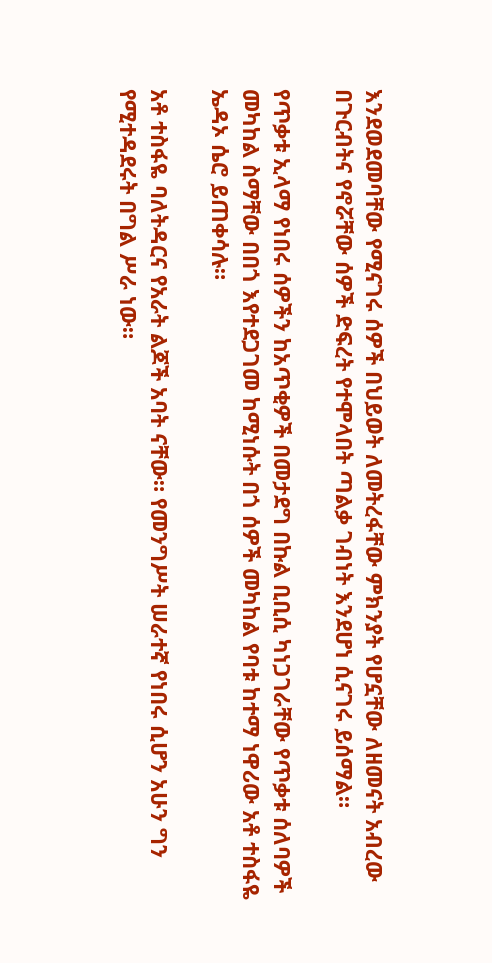እንደወደመባቸው የሚናገሩ ሰዎች በህይወት ለመትረፋቸው ምክንያት የሆኗቸው ለዘመናት አብረው በጉርብትና የኖሯቸው ሰዎች ድፍረት የተሞላበት ጣልቃ ገብነት እንደሆነ ሲናገሩ ይሰማል።

የጥቃቱ ኢላማ የነበሩ ሰዎችን ከአጥቂዎች በመታደግ በኩል ቢቢሲ ካነጋገራቸው የጥቃቱ ሰለባዎች መካከል ስማቸው በበጎ እየተደጋገመ ከሚነሱት በጎ ሰዎች መካከል የባቱ ከተማ ነዋሪው አቶ ተስፋዬ ኤዳኦ ሴሮ ይጠቀሳሉ።

አቶ ተስፋዬ ባለትዳርና የአራት ልጆች አባት ናቸው። የመንግሥት ሠራተኛ የነበሩ ሲሆን አሁን ግን የሚተዳደሩት በግል ሥራ ነው።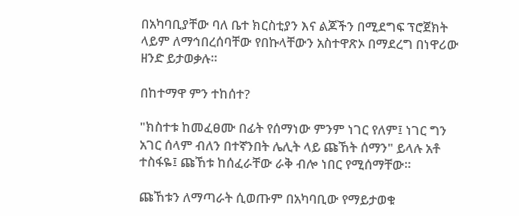በአካባቢያቸው ባለ ቤተ ክርስቲያን እና ልጆችን በሚደግፍ ፕሮጀክት ላይም ለማኅበረሰባቸው የበኩላቸውን አስተዋጽኦ በማደረግ በነዋሪው ዘንድ ይታወቃሉ።

በከተማዋ ምን ተከሰተ?

"ክስተቱ ከመፈፀሙ በፊት የሰማነው ምንም ነገር የለም፤ ነገር ግን አገር ሰላም ብለን በተኛንበት ሌሊት ላይ ጩኸት ሰማን" ይላሉ አቶ ተስፋዬ፤ ጩኸቱ ከሰፈራቸው ራቅ ብሎ ነበር የሚሰማቸው።

ጩኸቱን ለማጣራት ሲወጡም በአካባቢው የማይታወቁ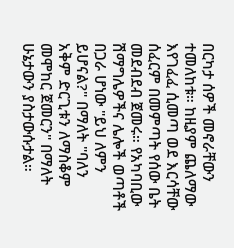በርካታ ሰዎች መኖራቸውን ተመለከቱ። ከዚያም ጨለማው እየገፈፈ ሲመጣ ወደ እርሳቸው ሰፈርም በመምጣት የሰው ቤት መደብደብ ጀመሩ። የአካባቢው ሽማግሌዎችና ሌሎች ወጣቶች በጋራ ሆነው "ይህ ለምን ይሆናል?" በማለት "ባለን አቅም ድርጊቱን ለማስቆም መሞከር ጀመርን" በማለት ሁኔታውን ያስታውሱታል።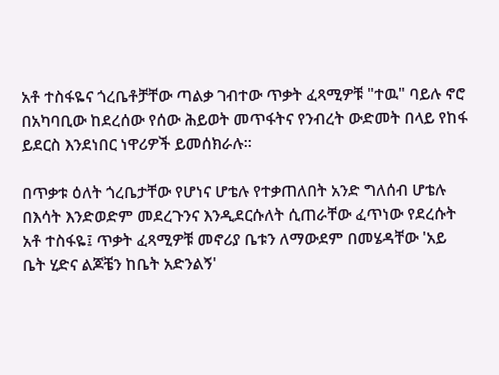አቶ ተስፋዬና ጎረቤቶቻቸው ጣልቃ ገብተው ጥቃት ፈጻሚዎቹ "ተዉ" ባይሉ ኖሮ በአካባቢው ከደረሰው የሰው ሕይወት መጥፋትና የንብረት ውድመት በላይ የከፋ ይደርስ እንደነበር ነዋሪዎች ይመሰክራሉ።

በጥቃቱ ዕለት ጎረቤታቸው የሆነና ሆቴሉ የተቃጠለበት አንድ ግለሰብ ሆቴሉ በእሳት እንድወድም መደረጉንና እንዲደርሱለት ሲጠራቸው ፈጥነው የደረሱት አቶ ተስፋዬ፤ ጥቃት ፈጻሚዎቹ መኖሪያ ቤቱን ለማውደም በመሄዳቸው 'አይ ቤት ሂድና ልጆቼን ከቤት አድንልኝ'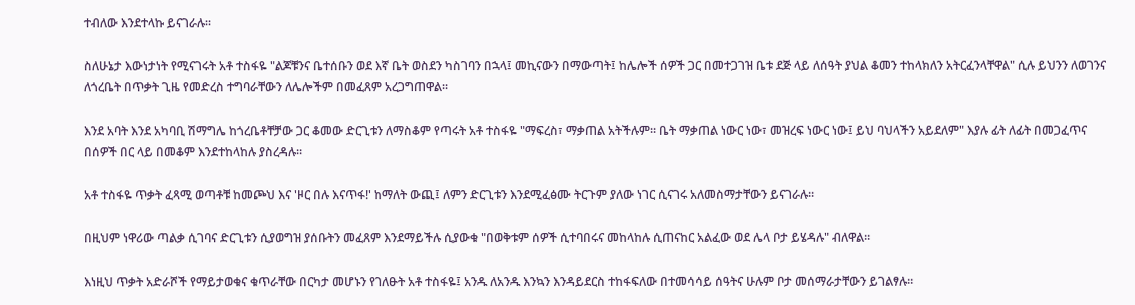ተብለው እንደተላኩ ይናገራሉ።

ስለሁኔታ እውነታነት የሚናገሩት አቶ ተስፋዬ "ልጆቹንና ቤተሰቡን ወደ እኛ ቤት ወስደን ካስገባን በኋላ፤ መኪናውን በማውጣት፤ ከሌሎች ሰዎች ጋር በመተጋገዝ ቤቱ ደጅ ላይ ለሰዓት ያህል ቆመን ተከላክለን አትርፈንላቸዋል" ሲሉ ይህንን ለወገንና ለጎረቤት በጥቃት ጊዜ የመድረስ ተግባራቸውን ለሌሎችም በመፈጸም አረጋግጠዋል።

እንደ አባት እንደ አካባቢ ሽማግሌ ከጎረቤቶቸቻው ጋር ቆመው ድርጊቱን ለማስቆም የጣሩት አቶ ተስፋዬ "ማፍረስ፣ ማቃጠል አትችሉም። ቤት ማቃጠል ነውር ነው፣ መዝረፍ ነውር ነው፤ ይህ ባህላችን አይደለም" እያሉ ፊት ለፊት በመጋፈጥና በሰዎች በር ላይ በመቆም እንደተከላከሉ ያስረዳሉ።

አቶ ተስፋዬ ጥቃት ፈጻሚ ወጣቶቹ ከመጮህ እና 'ዞር በሉ እናጥፋ!' ከማለት ውጪ፤ ለምን ድርጊቱን እንደሚፈፅሙ ትርጉም ያለው ነገር ሲናገሩ አለመስማታቸውን ይናገራሉ።

በዚህም ነዋሪው ጣልቃ ሲገባና ድርጊቱን ሲያወግዝ ያሰቡትን መፈጸም እንደማይችሉ ሲያውቁ "በወቅቱም ሰዎች ሲተባበሩና መከላከሉ ሲጠናከር አልፈው ወደ ሌላ ቦታ ይሄዳሉ" ብለዋል።

እነዚህ ጥቃት አድራሾች የማይታወቁና ቁጥራቸው በርካታ መሆኑን የገለፁት አቶ ተስፋዬ፤ አንዱ ለአንዱ እንኳን እንዳይደርስ ተከፋፍለው በተመሳሳይ ሰዓትና ሁሉም ቦታ መሰማራታቸውን ይገልፃሉ።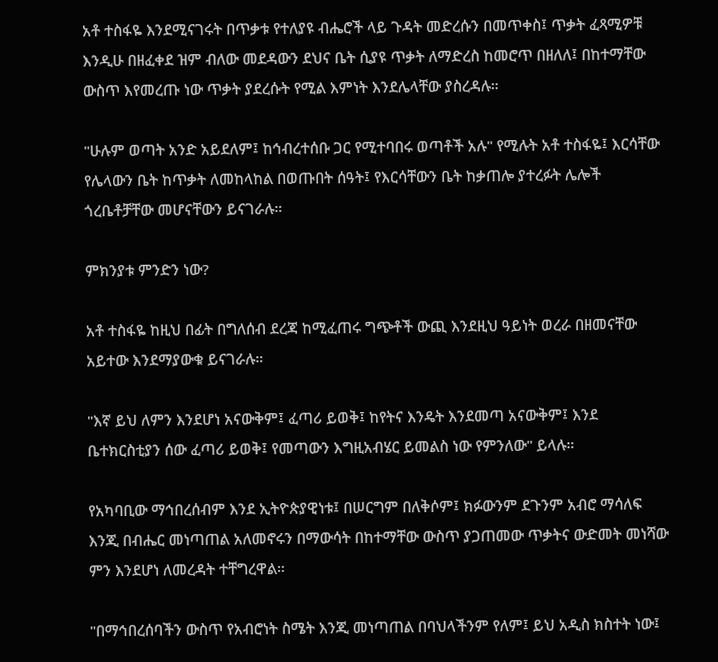አቶ ተስፋዬ እንደሚናገሩት በጥቃቱ የተለያዩ ብሔሮች ላይ ጉዳት መድረሱን በመጥቀስ፤ ጥቃት ፈጻሚዎቹ እንዲሁ በዘፈቀደ ዝም ብለው መደዳውን ደህና ቤት ሲያዩ ጥቃት ለማድረስ ከመሮጥ በዘለለ፤ በከተማቸው ውስጥ እየመረጡ ነው ጥቃት ያደረሱት የሚል እምነት እንደሌላቸው ያስረዳሉ።

"ሁሉም ወጣት አንድ አይደለም፤ ከኅብረተሰቡ ጋር የሚተባበሩ ወጣቶች አሉ" የሚሉት አቶ ተስፋዬ፤ እርሳቸው የሌላውን ቤት ከጥቃት ለመከላከል በወጡበት ሰዓት፤ የእርሳቸውን ቤት ከቃጠሎ ያተረፉት ሌሎች ጎረቤቶቻቸው መሆናቸውን ይናገራሉ።

ምክንያቱ ምንድን ነው?

አቶ ተስፋዬ ከዚህ በፊት በግለሰብ ደረጃ ከሚፈጠሩ ግጭቶች ውጪ እንደዚህ ዓይነት ወረራ በዘመናቸው አይተው እንደማያውቁ ይናገራሉ።

"እኛ ይህ ለምን እንደሆነ አናውቅም፤ ፈጣሪ ይወቅ፤ ከየትና እንዴት እንደመጣ አናውቅም፤ እንደ ቤተክርስቲያን ሰው ፈጣሪ ይወቅ፤ የመጣውን እግዚአብሄር ይመልስ ነው የምንለው" ይላሉ።

የአካባቢው ማኅበረሰብም እንደ ኢትዮጵያዊነቱ፤ በሠርግም በለቅሶም፤ ክፉውንም ደጉንም አብሮ ማሳለፍ እንጂ በብሔር መነጣጠል አለመኖሩን በማውሳት በከተማቸው ውስጥ ያጋጠመው ጥቃትና ውድመት መነሻው ምን እንደሆነ ለመረዳት ተቸግረዋል።

"በማኅበረሰባችን ውስጥ የአብሮነት ስሜት እንጂ መነጣጠል በባህላችንም የለም፤ ይህ አዲስ ክስተት ነው፤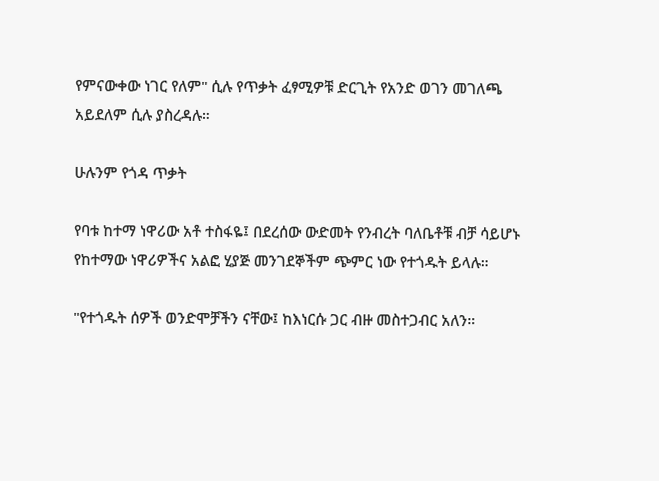የምናውቀው ነገር የለም" ሲሉ የጥቃት ፈፃሚዎቹ ድርጊት የአንድ ወገን መገለጫ አይደለም ሲሉ ያስረዳሉ።

ሁሉንም የጎዳ ጥቃት

የባቱ ከተማ ነዋሪው አቶ ተስፋዬ፤ በደረሰው ውድመት የንብረት ባለቤቶቹ ብቻ ሳይሆኑ የከተማው ነዋሪዎችና አልፎ ሂያጅ መንገደኞችም ጭምር ነው የተጎዱት ይላሉ።

"የተጎዱት ሰዎች ወንድሞቻችን ናቸው፤ ከእነርሱ ጋር ብዙ መስተጋብር አለን።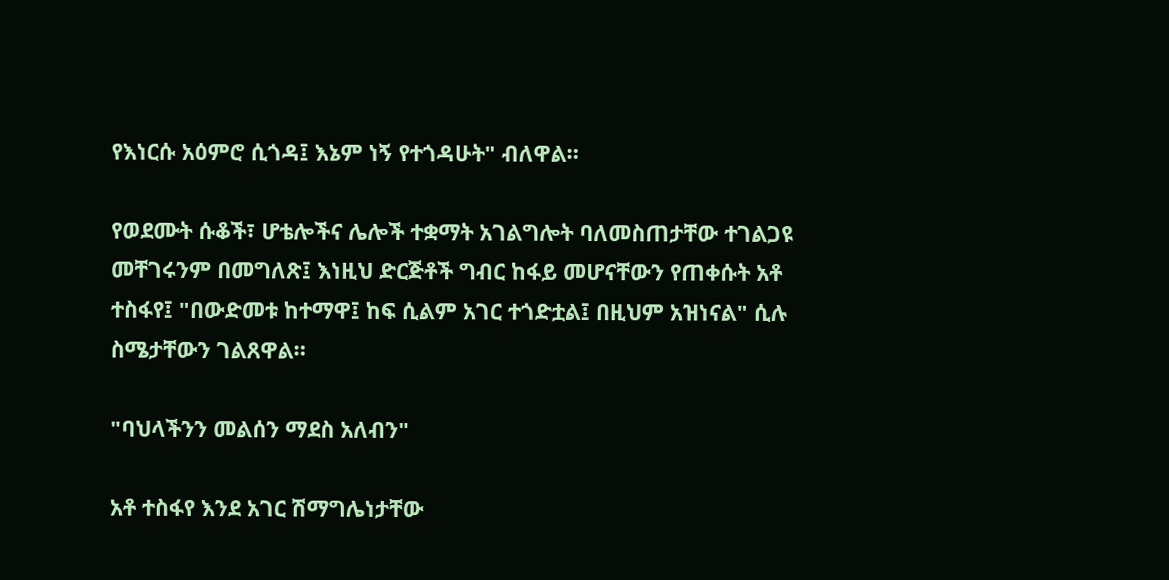የእነርሱ አዕምሮ ሲጎዳ፤ እኔም ነኝ የተጎዳሁት" ብለዋል።

የወደሙት ሱቆች፣ ሆቴሎችና ሌሎች ተቋማት አገልግሎት ባለመስጠታቸው ተገልጋዩ መቸገሩንም በመግለጽ፤ እነዚህ ድርጅቶች ግብር ከፋይ መሆናቸውን የጠቀሱት አቶ ተስፋየ፤ "በውድመቱ ከተማዋ፤ ከፍ ሲልም አገር ተጎድቷል፤ በዚህም አዝነናል" ሲሉ ስሜታቸውን ገልጸዋል።

"ባህላችንን መልሰን ማደስ አለብን"

አቶ ተስፋየ እንደ አገር ሽማግሌነታቸው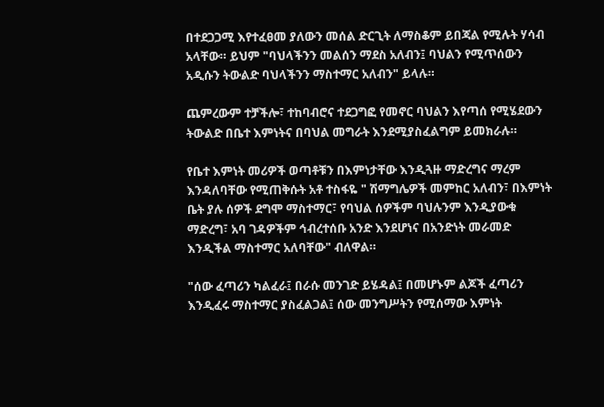በተደጋጋሚ እየተፈፀመ ያለውን መሰል ድርጊት ለማስቆም ይበጃል የሚሉት ሃሳብ አላቸው። ይህም "ባህላችንን መልሰን ማደስ አለብን፤ ባህልን የሚጥሰውን አዲሱን ትውልድ ባህላችንን ማስተማር አለብን" ይላሉ።

ጨምረውም ተቻችሎ፣ ተከባብሮና ተደጋግፎ የመኖር ባህልን እየጣሰ የሚሄደውን ትውልድ በቤተ እምነትና በባህል መግራት እንደሚያስፈልግም ይመክራሉ።

የቤተ እምነት መሪዎች ወጣቶቹን በእምነታቸው እንዲጓዙ ማድረግና ማረም እንዳለባቸው የሚጠቅሱት አቶ ተስፋዬ " ሽማግሌዎች መምከር አለብን፣ በእምነት ቤት ያሉ ሰዎች ደግሞ ማስተማር፣ የባህል ሰዎችም ባህሉንም እንዲያውቁ ማድረግ፣ አባ ገዳዎችም ኅብረተሰቡ አንድ እንደሆነና በአንድነት መራመድ እንዲችል ማስተማር አለባቸው" ብለዋል።

"ሰው ፈጣሪን ካልፈራ፤ በራሱ መንገድ ይሄዳል፤ በመሆኑም ልጆች ፈጣሪን እንዲፈሩ ማስተማር ያስፈልጋል፤ ሰው መንግሥትን የሚሰማው እምነት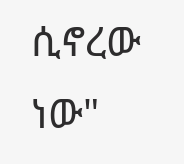ሲኖረው ነው"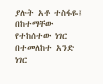ያሉት አቶ ተስፋዬ፤ በከተማቸው የተከሰተው ነገር በተመለከተ አንድ ነገር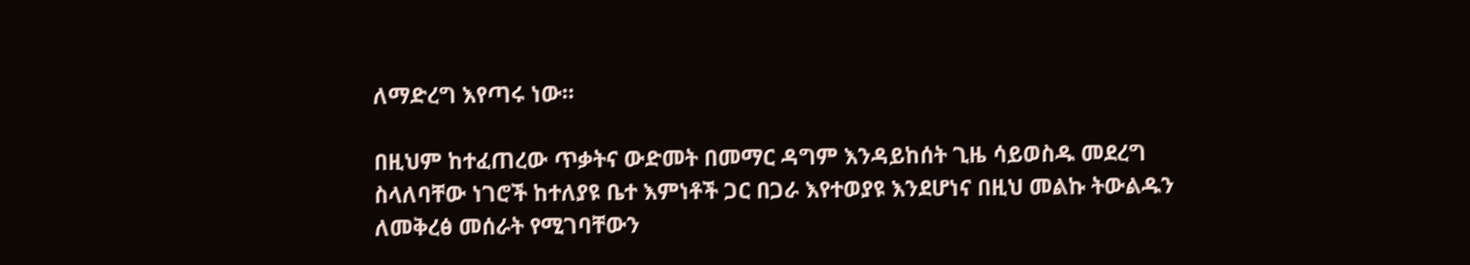ለማድረግ እየጣሩ ነው።

በዚህም ከተፈጠረው ጥቃትና ውድመት በመማር ዳግም እንዳይከሰት ጊዜ ሳይወስዱ መደረግ ስላለባቸው ነገሮች ከተለያዩ ቤተ እምነቶች ጋር በጋራ እየተወያዩ እንደሆነና በዚህ መልኩ ትውልዱን ለመቅረፅ መሰራት የሚገባቸውን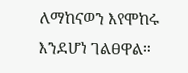ለማከናወን እየሞከሩ እንደሆነ ገልፀዋል።